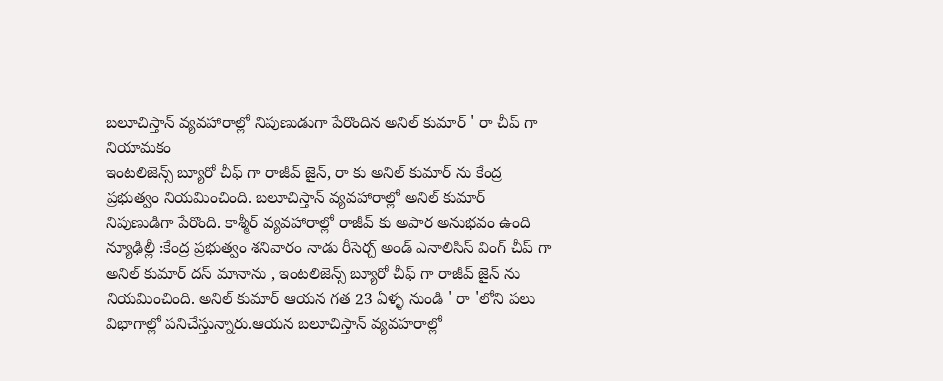బలూచిస్తాన్ వ్యవహారాల్లో నిపుణుడుగా పేరొందిన అనిల్ కుమార్ ' రా చీప్ గా నియామకం
ఇంటలిజెన్స్ బ్యూరో చీఫ్ గా రాజీవ్ జైన్, రా కు అనిల్ కుమార్ ను కేంద్ర ప్రభుత్వం నియమించింది. బలూచిస్తాన్ వ్యవహారాల్లో అనిల్ కుమార్ నిపుణుడిగా పేరొంది. కాశ్మీర్ వ్యవహారాల్లో రాజీవ్ కు అపార అనుభవం ఉంది
న్యూఢిల్లీ :కేంద్ర ప్రభుత్వం శనివారం నాడు రీసెర్చ్ అండ్ ఎనాలిసిస్ వింగ్ చీప్ గా అనిల్ కుమార్ దస్ మానాను , ఇంటలిజెన్స్ బ్యూరో చీఫ్ గా రాజీవ్ జైన్ ను నియమించింది. అనిల్ కుమార్ ఆయన గత 23 ఏళ్ళ నుండి ' రా 'లోని పలు విభాగాల్లో పనిచేస్తున్నారు.ఆయన బలూచిస్తాన్ వ్యవహరాల్లో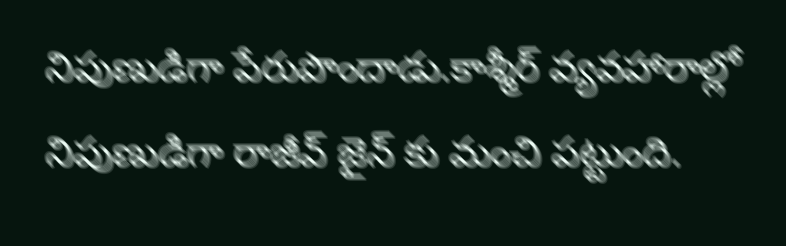నిపుణుడిగా పేరుపొందాడు.కాశ్మీర్ వ్యవహారాల్లో నిపుణుడిగా రాజీవ్ జైన్ కు మంచి పట్టుంది.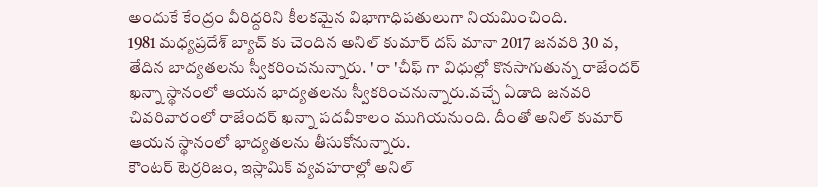అందుకే కేంద్రం వీరిద్దరిని కీలకమైన విభాగాధిపతులుగా నియమించింది.
1981 మధ్యప్రదేశ్ బ్యాచ్ కు చెందిన అనిల్ కుమార్ దస్ మానా 2017 జనవరి 30 వ, తేదిన బాద్యతలను స్వీకరించనున్నారు. ' రా 'చీఫ్ గా విధుల్లో కొనసాగుతున్న రాజేందర్ ఖన్నా స్థానంలో ఆయన భాద్యతలను స్వీకరించనున్నారు.వచ్చే ఏడాది జనవరి చివరివారంలో రాజేందర్ ఖన్నా పదవీకాలం ముగియనుంది. దీంతో అనిల్ కుమార్ ఆయన స్థానంలో భాద్యతలను తీసుకోనున్నారు.
కౌంటర్ టెర్రరిజం, ఇస్లామిక్ వ్యవహరాల్లో అనిల్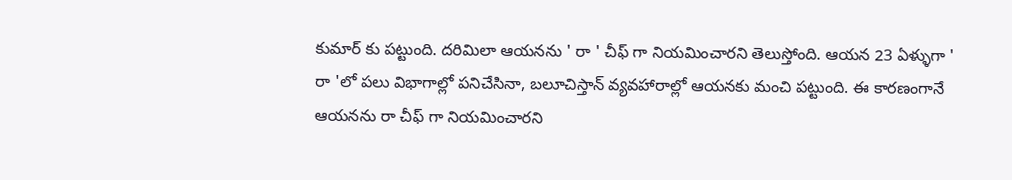కుమార్ కు పట్టుంది. దరిమిలా ఆయనను ' రా ' చీఫ్ గా నియమించారని తెలుస్తోంది. ఆయన 23 ఏళ్ళుగా ' రా 'లో పలు విభాగాల్లో పనిచేసినా, బలూచిస్తాన్ వ్యవహారాల్లో ఆయనకు మంచి పట్టుంది. ఈ కారణంగానే ఆయనను రా చీఫ్ గా నియమించారని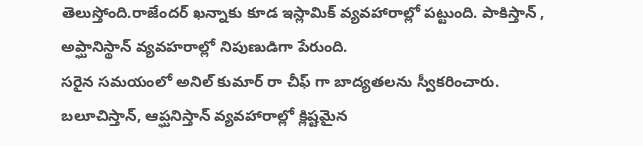తెలుస్తోంది.రాజేందర్ ఖన్నాకు కూడ ఇస్లామిక్ వ్యవహారాల్లో పట్టుంది. పాకిస్తాన్ , అప్ఘానిస్థాన్ వ్యవహరాల్లో నిపుణుడిగా పేరుంది.
సరైన సమయంలో అనిల్ కుమార్ రా చీఫ్ గా బాద్యతలను స్వీకరించారు. బలూచిస్తాన్, ఆప్ఘనిస్తాన్ వ్యవహారాల్లో క్లిష్టమైన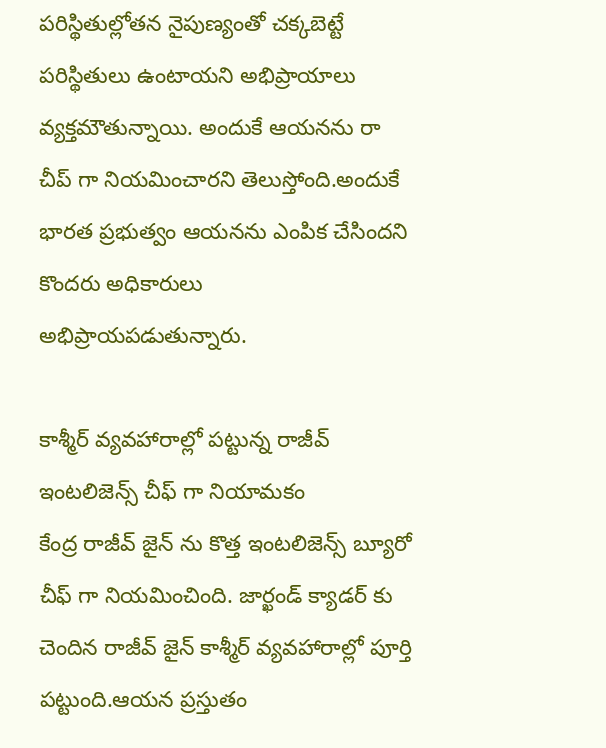పరిస్థితుల్లోతన నైపుణ్యంతో చక్కబెట్టే పరిస్థితులు ఉంటాయని అభిప్రాయాలు వ్యక్తమౌతున్నాయి. అందుకే ఆయనను రా చీప్ గా నియమించారని తెలుస్తోంది.అందుకే భారత ప్రభుత్వం ఆయనను ఎంపిక చేసిందని కొందరు అధికారులు అభిప్రాయపడుతున్నారు.

కాశ్మీర్ వ్యవహారాల్లో పట్టున్న రాజీవ్ ఇంటలిజెన్స్ చీఫ్ గా నియామకం
కేంద్ర రాజీవ్ జైన్ ను కొత్త ఇంటలిజెన్స్ బ్యూరో చీఫ్ గా నియమించింది. జార్ఖండ్ క్యాడర్ కు చెందిన రాజీవ్ జైన్ కాశ్మీర్ వ్యవహారాల్లో పూర్తి పట్టుంది.ఆయన ప్రస్తుతం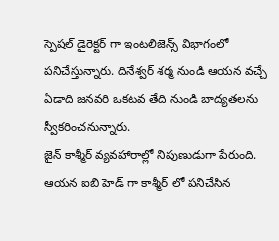స్పెషల్ డైరెక్టర్ గా ఇంటలిజెన్స్ విభాగంలో పనిచేస్తున్నారు. దినేశ్వర్ శర్మ నుండి ఆయన వచ్చే ఏడాది జనవరి ఒకటవ తేది నుండి బాద్యతలను స్వీకరించనున్నారు.
జైన్ కాశ్మీర్ వ్యవహారాల్లో నిపుణుడుగా పేరుంది. ఆయన ఐబి హెడ్ గా కాశ్మీర్ లో పనిచేసిన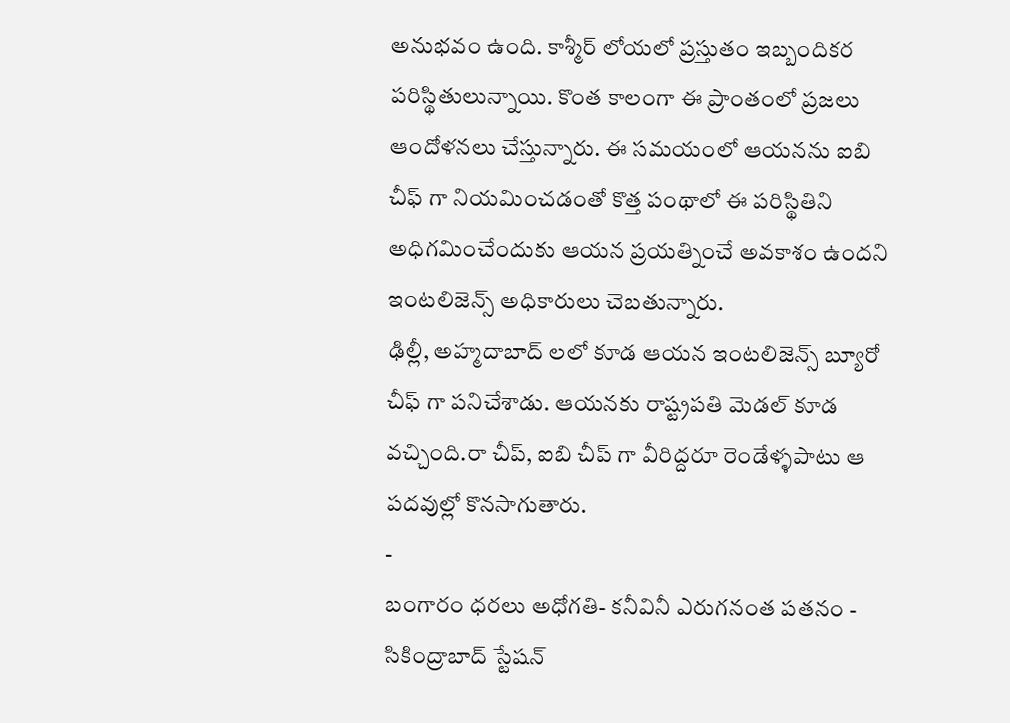అనుభవం ఉంది. కాశ్మీర్ లోయలో ప్రస్తుతం ఇబ్బందికర పరిస్థితులున్నాయి. కొంత కాలంగా ఈ ప్రాంతంలో ప్రజలు ఆందోళనలు చేస్తున్నారు. ఈ సమయంలో ఆయనను ఐబి చీఫ్ గా నియమించడంతో కొత్త పంథాలో ఈ పరిస్థితిని అధిగమించేందుకు ఆయన ప్రయత్నించే అవకాశం ఉందని ఇంటలిజెన్స్ అధికారులు చెబతున్నారు.
ఢిల్లీ, అహ్మదాబాద్ లలో కూడ ఆయన ఇంటలిజెన్స్ బ్యూరో చీఫ్ గా పనిచేశాడు. ఆయనకు రాష్ట్రపతి మెడల్ కూడ వచ్చింది.రా చీప్, ఐబి చీప్ గా వీరిద్దరూ రెండేళ్ళపాటు ఆ పదవుల్లో కొనసాగుతారు.
-
బంగారం ధరలు అధోగతి- కనీవినీ ఎరుగనంత పతనం -
సికింద్రాబాద్ స్టేషన్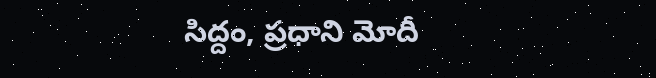సిద్దం, ప్రధాని మోదీ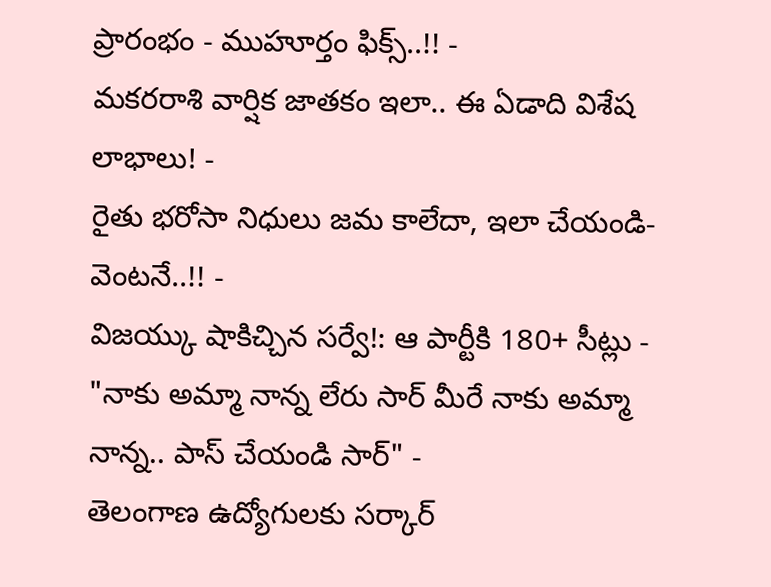ప్రారంభం - ముహూర్తం ఫిక్స్..!! -
మకరరాశి వార్షిక జాతకం ఇలా.. ఈ ఏడాది విశేష లాభాలు! -
రైతు భరోసా నిధులు జమ కాలేదా, ఇలా చేయండి- వెంటనే..!! -
విజయ్కు షాకిచ్చిన సర్వే!: ఆ పార్టీకి 180+ సీట్లు -
"నాకు అమ్మా నాన్న లేరు సార్ మీరే నాకు అమ్మా నాన్న.. పాస్ చేయండి సార్" -
తెలంగాణ ఉద్యోగులకు సర్కార్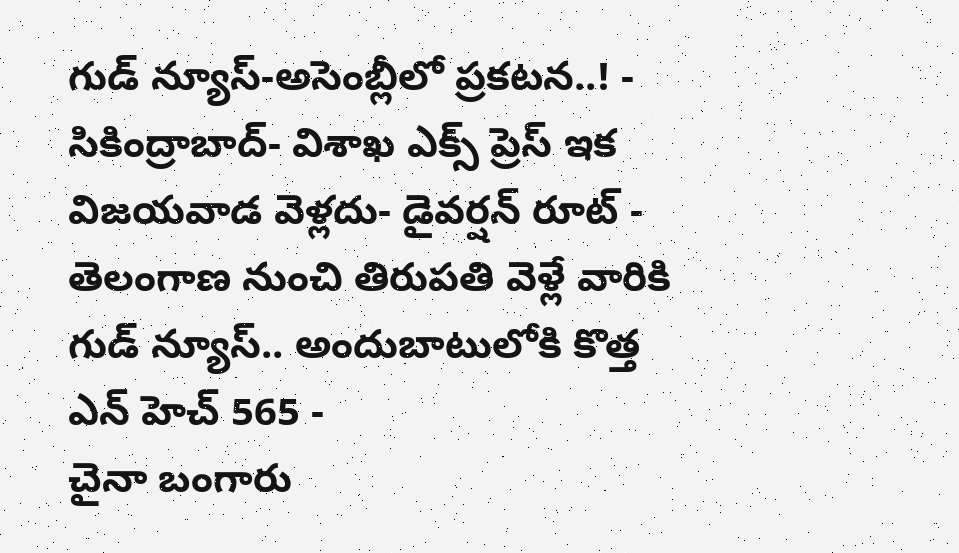గుడ్ న్యూస్-అసెంబ్లీలో ప్రకటన..! -
సికింద్రాబాద్- విశాఖ ఎక్స్ ప్రెస్ ఇక విజయవాడ వెళ్లదు- డైవర్షన్ రూట్ -
తెలంగాణ నుంచి తిరుపతి వెళ్లే వారికి గుడ్ న్యూస్.. అందుబాటులోకి కొత్త ఎన్ హెచ్ 565 -
చైనా బంగారు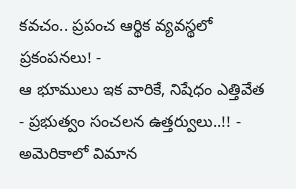కవచం.. ప్రపంచ ఆర్థిక వ్యవస్థలో ప్రకంపనలు! -
ఆ భూములు ఇక వారికే, నిషేధం ఎత్తివేత - ప్రభుత్వం సంచలన ఉత్తర్వులు..!! -
అమెరికాలో విమాన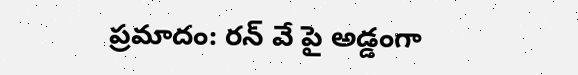ప్రమాదం: రన్ వే పై అడ్డంగా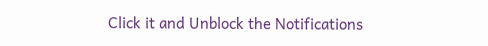Click it and Unblock the Notifications